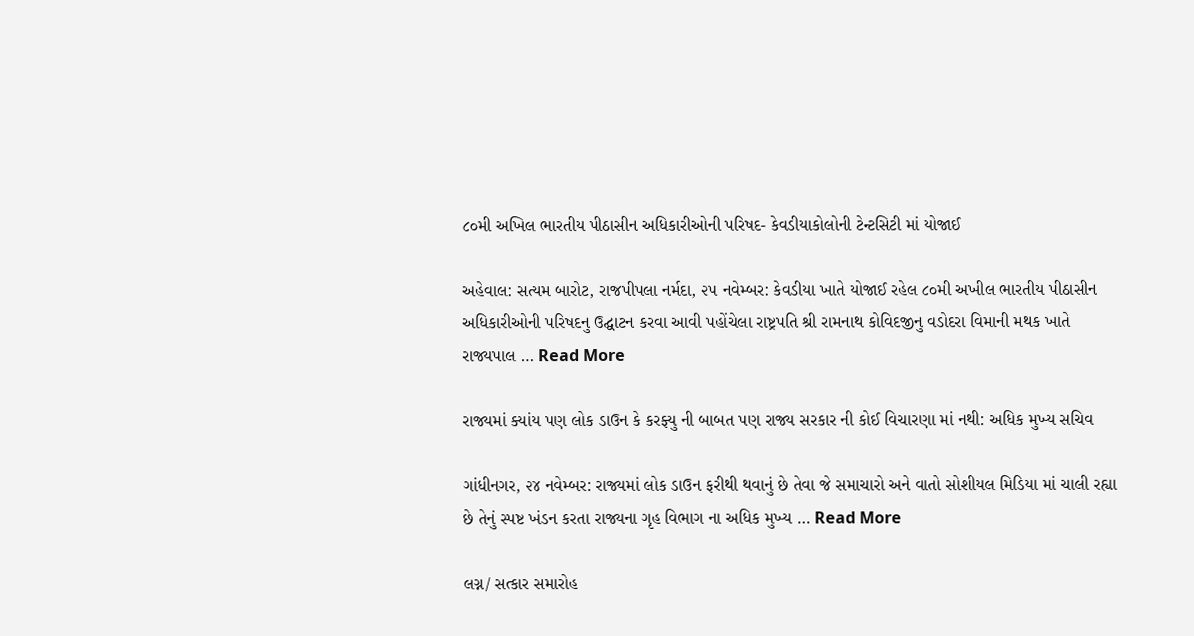૮૦મી અખિલ ભારતીય પીઠાસીન અધિકારીઓની પરિષદ- કેવડીયાકોલોની ટેન્ટસિટી માં યોજાઈ

અહેવાલ: સત્યમ બારોટ, રાજપીપલા નર્મદા, ૨૫ નવેમ્બર: કેવડીયા ખાતે યોજાઈ રહેલ ૮૦મી અખીલ ભારતીય પીઠાસીન અધિકારીઓની પરિષદનુ ઉદ્ઘાટન કરવા આવી પહોંચેલા રાષ્ટ્રપતિ શ્રી રામનાથ કોવિદજીનુ વડોદરા વિમાની મથક ખાતે રાજ્યપાલ … Read More

રાજ્યમાં ક્યાંય પણ લોક ડાઉન કે કરફ્યુ ની બાબત પણ રાજ્ય સરકાર ની કોઈ વિચારણા માં નથી: અધિક મુખ્ય સચિવ

ગાંધીનગર, ૨૪ નવેમ્બર: રાજ્યમાં લોક ડાઉન ફરીથી થવાનું છે તેવા જે સમાચારો અને વાતો સોશીયલ મિડિયા માં ચાલી રહ્યા છે તેનું સ્પષ્ટ ખંડન કરતા રાજ્યના ગૃહ વિભાગ ના અધિક મુખ્ય … Read More

લગ્ન/ સત્કાર સમારોહ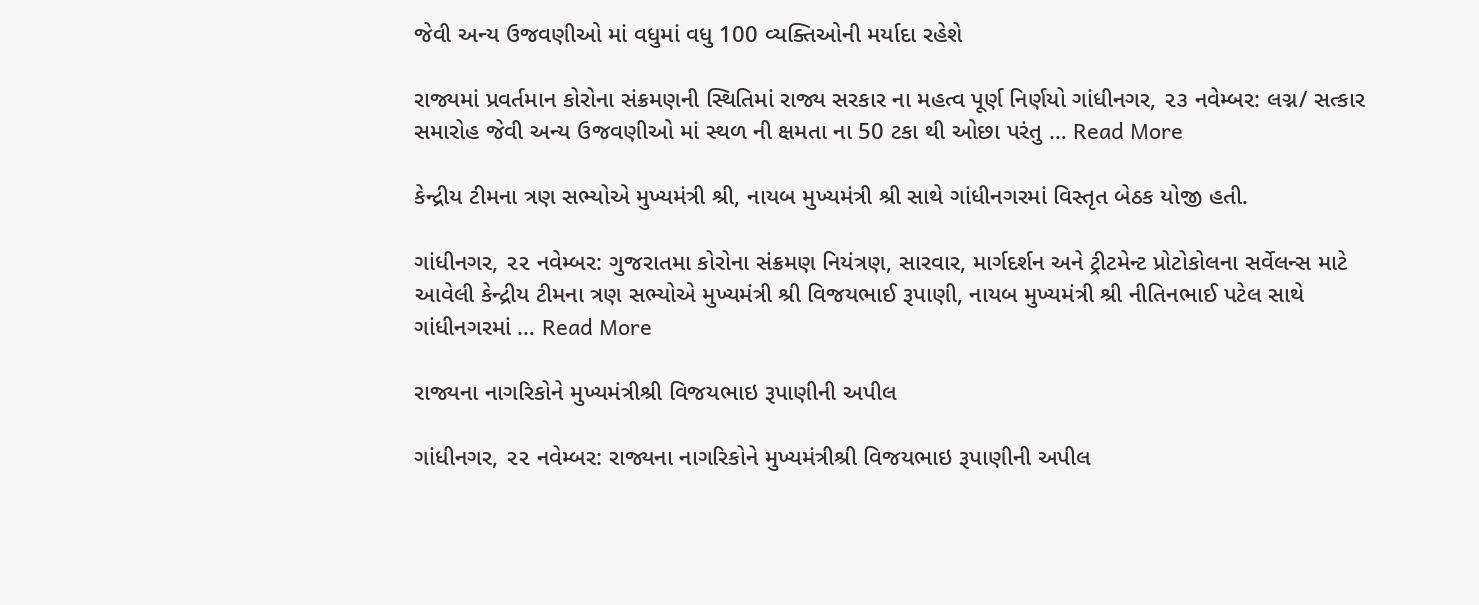જેવી અન્ય ઉજવણીઓ માં વધુમાં વધુ 100 વ્યક્તિઓની મર્યાદા રહેશે

રાજ્યમાં પ્રવર્તમાન કોરોના સંક્રમણની સ્થિતિમાં રાજ્ય સરકાર ના મહત્વ પૂર્ણ નિર્ણયો ગાંધીનગર, ૨૩ નવેમ્બર: લગ્ન/ સત્કાર સમારોહ જેવી અન્ય ઉજવણીઓ માં સ્થળ ની ક્ષમતા ના 50 ટકા થી ઓછા પરંતુ … Read More

કેન્દ્રીય ટીમના ત્રણ સભ્યોએ મુખ્યમંત્રી શ્રી, નાયબ મુખ્યમંત્રી શ્રી સાથે ગાંધીનગરમાં વિસ્તૃત બેઠક યોજી હતી.

ગાંધીનગર, ૨૨ નવેમ્બર: ગુજરાતમા કોરોના સંક્રમણ નિયંત્રણ, સારવાર, માર્ગદર્શન અને ટ્રીટમેન્ટ પ્રોટોકોલના સર્વેલન્સ માટે આવેલી કેન્દ્રીય ટીમના ત્રણ સભ્યોએ મુખ્યમંત્રી શ્રી વિજયભાઈ રૂપાણી, નાયબ મુખ્યમંત્રી શ્રી નીતિનભાઈ પટેલ સાથે ગાંધીનગરમાં … Read More

રાજ્યના નાગરિકોને મુખ્યમંત્રીશ્રી વિજયભાઇ રૂપાણીની અપીલ

ગાંધીનગર, ૨૨ નવેમ્બર: રાજ્યના નાગરિકોને મુખ્યમંત્રીશ્રી વિજયભાઇ રૂપાણીની અપીલ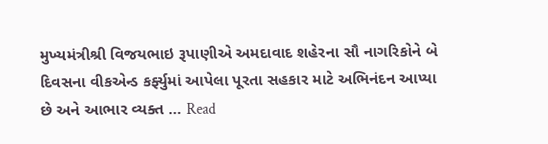મુખ્યમંત્રીશ્રી વિજયભાઇ રૂપાણીએ અમદાવાદ શહેરના સૌ નાગરિકોને બે દિવસના વીકએન્ડ કર્ફ્યુમાં આપેલા પૂરતા સહકાર માટે અભિનંદન આપ્યા છે અને આભાર વ્યક્ત … Read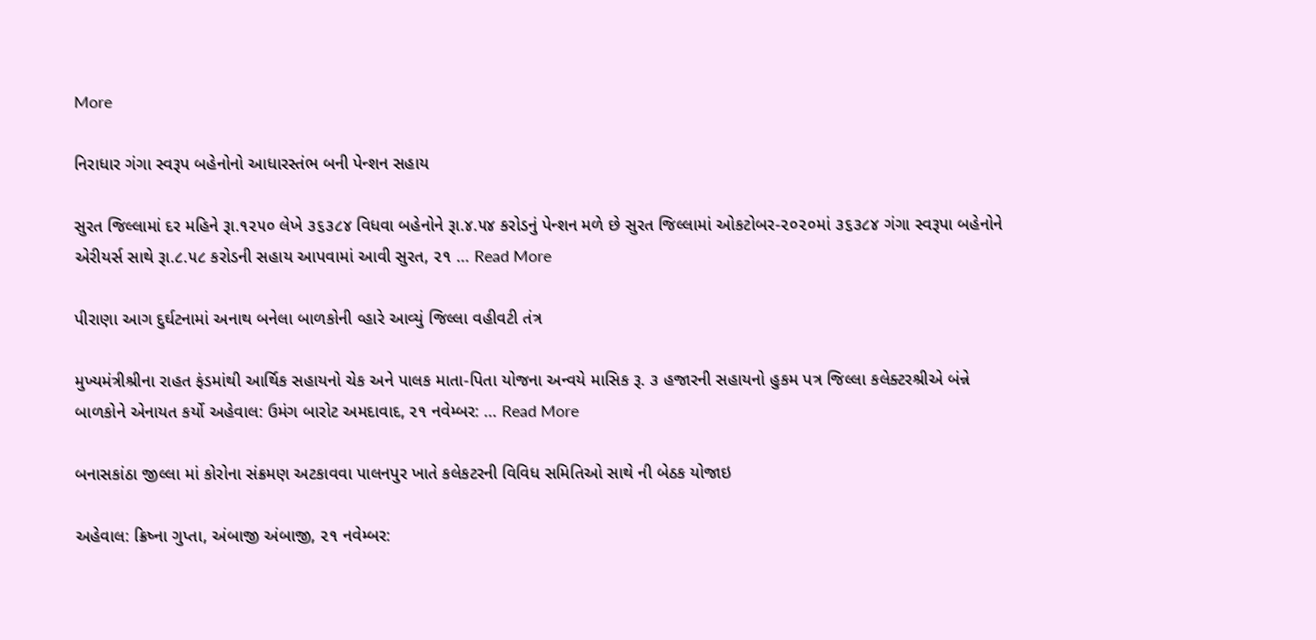More

નિરાધાર ગંગા સ્વરૂપ બહેનોનો આધારસ્તંભ બની પેન્શન સહાય

સુરત જિલ્લામાં દર મહિને રૂા.૧૨૫૦ લેખે ૩૬૩૮૪ વિધવા બહેનોને રૂા.૪.૫૪ કરોડનું પેન્શન મળે છે સુરત જિલ્લામાં ઓકટોબર-૨૦૨૦માં ૩૬૩૮૪ ગંગા સ્વરૂપા બહેનોને એરીયર્સ સાથે રૂા.૮.૫૮ કરોડની સહાય આપવામાં આવી સુરત, ૨૧ … Read More

પીરાણા આગ દુર્ઘટનામાં અનાથ બનેલા બાળકોની વ્હારે આવ્યું જિલ્લા વહીવટી તંત્ર

મુખ્યમંત્રીશ્રીના રાહત ફંડમાંથી આર્થિક સહાયનો ચેક અને પાલક માતા-પિતા યોજના અન્વયે માસિક રૂ. ૩ હજારની સહાયનો હુકમ પત્ર જિલ્લા કલેક્ટરશ્રીએ બંન્ને બાળકોને એનાયત કર્યો અહેવાલ: ઉમંગ બારોટ અમદાવાદ, ૨૧ નવેમ્બર: … Read More

બનાસકાંઠા જીલ્લા માં કોરોના સંક્રમણ અટકાવવા પાલનપુર ખાતે કલેકટરની વિવિધ સમિતિઓ સાથે ની બેઠક યોજાઇ

અહેવાલ: ક્રિષ્ના ગુપ્તા, અંબાજી અંબાજી, ૨૧ નવેમ્બર: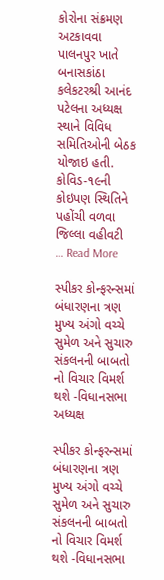કોરોના સંક્રમણ અટકાવવા પાલનપુર ખાતે બનાસકાંઠા કલેકટરશ્રી આનંદ પટેલના અધ્યક્ષ સ્થાને વિવિધ સમિતિઓની બેઠક યોજાઇ હતી. કોવિડ-૧૯ની કોઇપણ સ્થિતિને પહોંચી વળવા જિલ્લા વહીવટી … Read More

સ્પીકર કોન્ફરન્સમાં બંધારણના ત્રણ મુખ્ય અંગો વચ્ચે સુમેળ અને સુચારુ સંકલનની બાબતો નો વિચાર વિમર્શ થશે -વિધાનસભા અધ્યક્ષ

સ્પીકર કોન્ફરન્સમાં બંધારણના ત્રણ મુખ્ય અંગો વચ્ચે સુમેળ અને સુચારુ સંકલનની બાબતો નો વિચાર વિમર્શ થશે -વિધાનસભા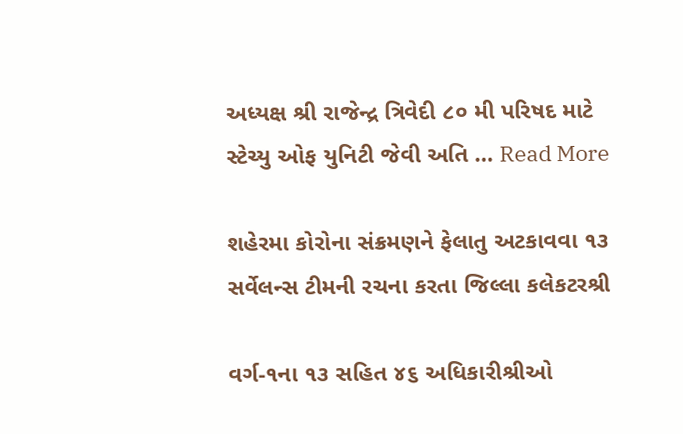અધ્યક્ષ શ્રી રાજેન્દ્ર ત્રિવેદી ૮૦ મી પરિષદ માટે સ્ટેચ્યુ ઓફ યુનિટી જેવી અતિ … Read More

શહેરમા કોરોના સંક્રમણને ફેલાતુ અટકાવવા ૧૩ સર્વેલન્સ ટીમની રચના કરતા જિલ્લા કલેકટરશ્રી

વર્ગ-૧ના ૧૩ સહિત ૪૬ અધિકારીશ્રીઓ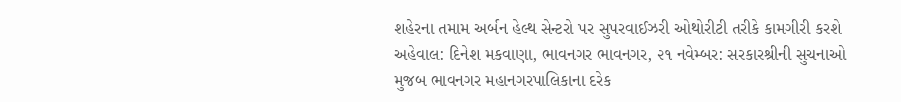શહેરના તમામ અર્બન હેલ્થ સેન્ટરો પર સુપરવાઈઝરી ઓથોરીટી તરીકે કામગીરી કરશે અહેવાલ: દિનેશ મકવાણા, ભાવનગર ભાવનગર, ૨૧ નવેમ્બર: સરકારશ્રીની સુચનાઓ મુજબ ભાવનગર મહાનગરપાલિકાના દરેક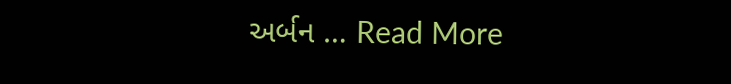અર્બન … Read More